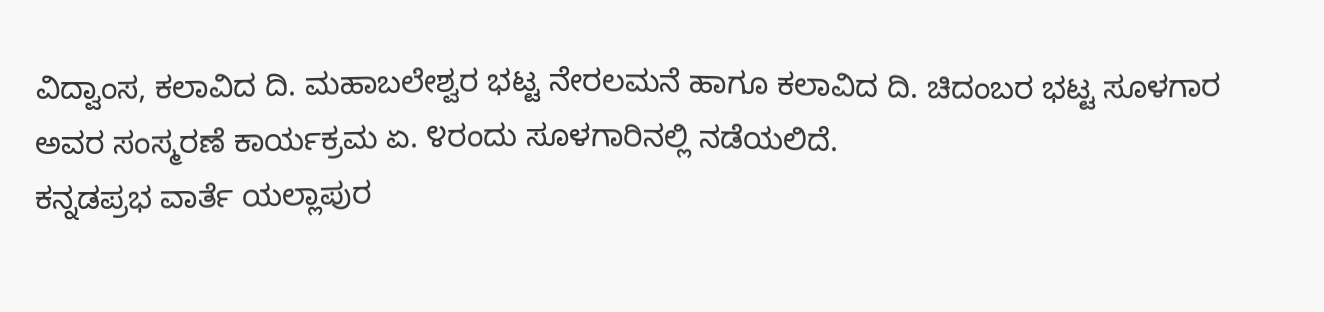ವಿದ್ವಾಂಸ, ಕಲಾವಿದ ದಿ. ಮಹಾಬಲೇಶ್ವರ ಭಟ್ಟ ನೇರಲಮನೆ ಹಾಗೂ ಕಲಾವಿದ ದಿ. ಚಿದಂಬರ ಭಟ್ಟ ಸೂಳಗಾರ ಅವರ ಸಂಸ್ಮರಣೆ ಕಾರ್ಯಕ್ರಮ ಏ. ೪ರಂದು ಸೂಳಗಾರಿನಲ್ಲಿ ನಡೆಯಲಿದೆ.
ಕನ್ನಡಪ್ರಭ ವಾರ್ತೆ ಯಲ್ಲಾಪುರ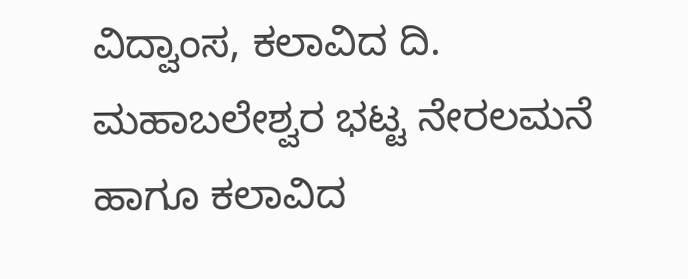ವಿದ್ವಾಂಸ, ಕಲಾವಿದ ದಿ. ಮಹಾಬಲೇಶ್ವರ ಭಟ್ಟ ನೇರಲಮನೆ ಹಾಗೂ ಕಲಾವಿದ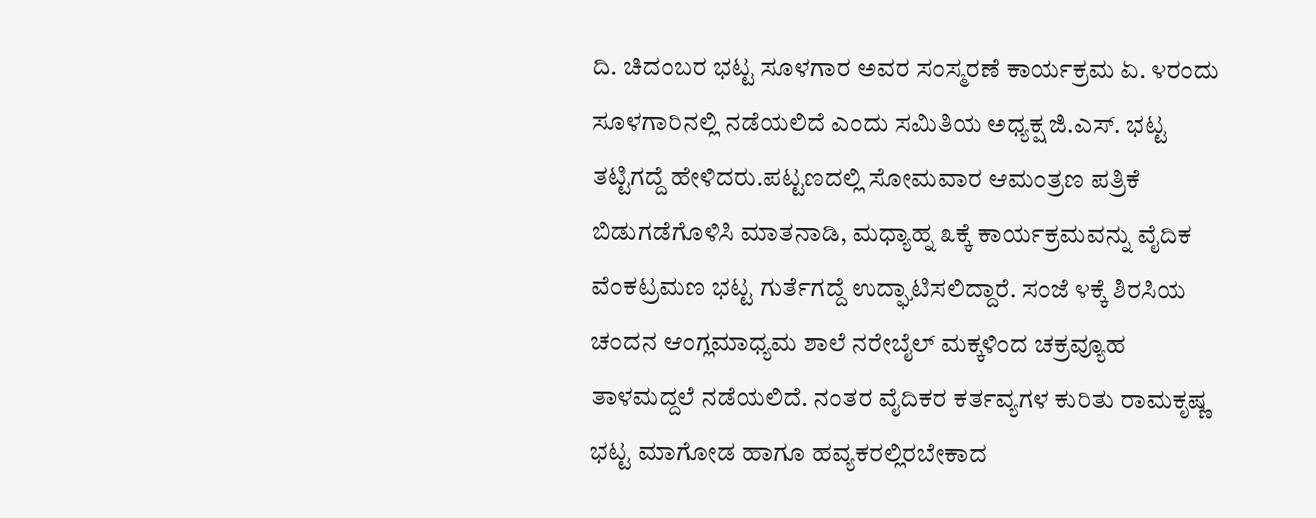ದಿ. ಚಿದಂಬರ ಭಟ್ಟ ಸೂಳಗಾರ ಅವರ ಸಂಸ್ಮರಣೆ ಕಾರ್ಯಕ್ರಮ ಏ. ೪ರಂದು ಸೂಳಗಾರಿನಲ್ಲಿ ನಡೆಯಲಿದೆ ಎಂದು ಸಮಿತಿಯ ಅಧ್ಯಕ್ಷ ಜಿ.ಎಸ್. ಭಟ್ಟ ತಟ್ಟಿಗದ್ದೆ ಹೇಳಿದರು.ಪಟ್ಟಣದಲ್ಲಿ ಸೋಮವಾರ ಆಮಂತ್ರಣ ಪತ್ರಿಕೆ ಬಿಡುಗಡೆಗೊಳಿಸಿ ಮಾತನಾಡಿ, ಮಧ್ಯಾಹ್ನ ೩ಕ್ಕೆ ಕಾರ್ಯಕ್ರಮವನ್ನು ವೈದಿಕ ವೆಂಕಟ್ರಮಣ ಭಟ್ಟ ಗುರ್ತೆಗದ್ದೆ ಉದ್ಘಾಟಿಸಲಿದ್ದಾರೆ. ಸಂಜೆ ೪ಕ್ಕೆ ಶಿರಸಿಯ ಚಂದನ ಆಂಗ್ಲಮಾಧ್ಯಮ ಶಾಲೆ ನರೇಬೈಲ್ ಮಕ್ಕಳಿಂದ ಚಕ್ರವ್ಯೂಹ ತಾಳಮದ್ದಲೆ ನಡೆಯಲಿದೆ. ನಂತರ ವೈದಿಕರ ಕರ್ತವ್ಯಗಳ ಕುರಿತು ರಾಮಕೃಷ್ಣ ಭಟ್ಟ ಮಾಗೋಡ ಹಾಗೂ ಹವ್ಯಕರಲ್ಲಿರಬೇಕಾದ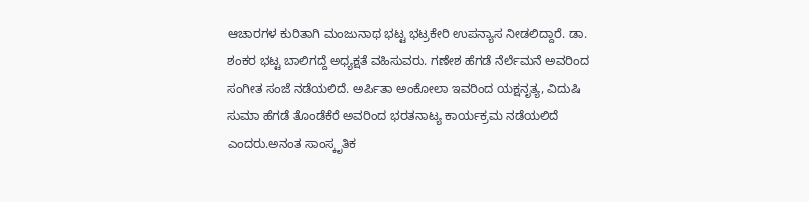ಆಚಾರಗಳ ಕುರಿತಾಗಿ ಮಂಜುನಾಥ ಭಟ್ಟ ಭಟ್ರಕೇರಿ ಉಪನ್ಯಾಸ ನೀಡಲಿದ್ದಾರೆ. ಡಾ. ಶಂಕರ ಭಟ್ಟ ಬಾಲಿಗದ್ದೆ ಅಧ್ಯಕ್ಷತೆ ವಹಿಸುವರು. ಗಣೇಶ ಹೆಗಡೆ ನೆರ್ಲೆಮನೆ ಅವರಿಂದ ಸಂಗೀತ ಸಂಜೆ ನಡೆಯಲಿದೆ. ಅರ್ಪಿತಾ ಅಂಕೋಲಾ ಇವರಿಂದ ಯಕ್ಷನೃತ್ಯ, ವಿದುಷಿ ಸುಮಾ ಹೆಗಡೆ ತೊಂಡೆಕೆರೆ ಅವರಿಂದ ಭರತನಾಟ್ಯ ಕಾರ್ಯಕ್ರಮ ನಡೆಯಲಿದೆ ಎಂದರು.ಅನಂತ ಸಾಂಸ್ಕೃತಿಕ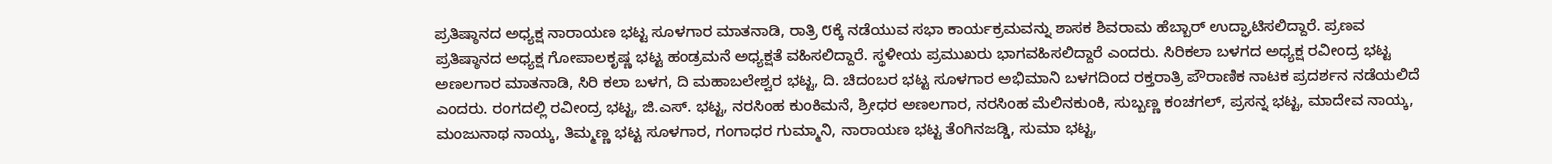ಪ್ರತಿಷ್ಠಾನದ ಅಧ್ಯಕ್ಷ ನಾರಾಯಣ ಭಟ್ಟ ಸೂಳಗಾರ ಮಾತನಾಡಿ, ರಾತ್ರಿ ೮ಕ್ಕೆ ನಡೆಯುವ ಸಭಾ ಕಾರ್ಯಕ್ರಮವನ್ನು ಶಾಸಕ ಶಿವರಾಮ ಹೆಬ್ಬಾರ್ ಉದ್ಘಾಟಿಸಲಿದ್ದಾರೆ. ಪ್ರಣವ ಪ್ರತಿಷ್ಠಾನದ ಅಧ್ಯಕ್ಷ ಗೋಪಾಲಕೃಷ್ಣ ಭಟ್ಟ ಹಂಡ್ರಮನೆ ಅಧ್ಯಕ್ಷತೆ ವಹಿಸಲಿದ್ದಾರೆ. ಸ್ಥಳೀಯ ಪ್ರಮುಖರು ಭಾಗವಹಿಸಲಿದ್ದಾರೆ ಎಂದರು. ಸಿರಿಕಲಾ ಬಳಗದ ಅಧ್ಯಕ್ಷ ರವೀಂದ್ರ ಭಟ್ಟ ಅಣಲಗಾರ ಮಾತನಾಡಿ, ಸಿರಿ ಕಲಾ ಬಳಗ, ದಿ ಮಹಾಬಲೇಶ್ವರ ಭಟ್ಟ, ದಿ. ಚಿದಂಬರ ಭಟ್ಟ ಸೂಳಗಾರ ಅಭಿಮಾನಿ ಬಳಗದಿಂದ ರಕ್ತರಾತ್ರಿ ಪೌರಾಣಿಕ ನಾಟಕ ಪ್ರದರ್ಶನ ನಡೆಯಲಿದೆ ಎಂದರು. ರಂಗದಲ್ಲಿ ರವೀಂದ್ರ ಭಟ್ಟ, ಜಿ.ಎಸ್. ಭಟ್ಟ, ನರಸಿಂಹ ಕುಂಕಿಮನೆ, ಶ್ರೀಧರ ಅಣಲಗಾರ, ನರಸಿಂಹ ಮೆಲಿನಕುಂಕಿ, ಸುಬ್ಬಣ್ಣ ಕಂಚಗಲ್, ಪ್ರಸನ್ನ ಭಟ್ಟ, ಮಾದೇವ ನಾಯ್ಕ, ಮಂಜುನಾಥ ನಾಯ್ಕ, ತಿಮ್ಮಣ್ಣ ಭಟ್ಟ ಸೂಳಗಾರ, ಗಂಗಾಧರ ಗುಮ್ಮಾನಿ, ನಾರಾಯಣ ಭಟ್ಟ ತೆಂಗಿನಜಡ್ಡಿ, ಸುಮಾ ಭಟ್ಟ,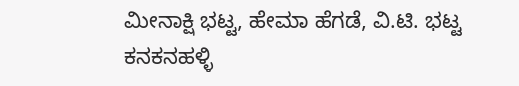ಮೀನಾಕ್ಷಿ ಭಟ್ಟ, ಹೇಮಾ ಹೆಗಡೆ, ವಿ.ಟಿ. ಭಟ್ಟ ಕನಕನಹಳ್ಳಿ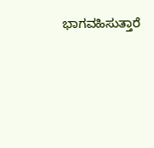ಭಾಗವಹಿಸುತ್ತಾರೆ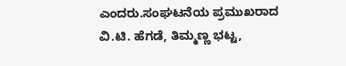ಎಂದರು.ಸಂಘಟನೆಯ ಪ್ರಮುಖರಾದ ವಿ.ಟಿ. ಹೆಗಡೆ, ತಿಮ್ಮಣ್ಣ ಭಟ್ಟ,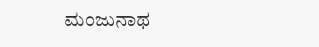ಮಂಜುನಾಥ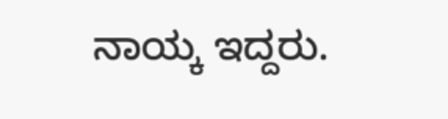ನಾಯ್ಕ ಇದ್ದರು.